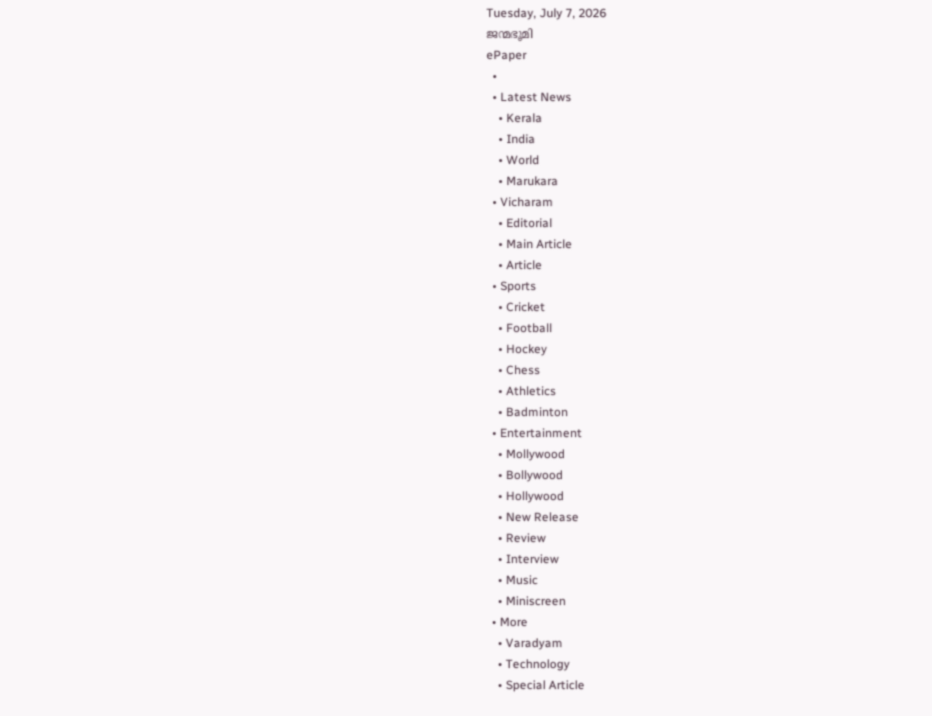Tuesday, July 7, 2026
ജന്മഭൂമി
ePaper
  •
  • Latest News
    • Kerala
    • India
    • World
    • Marukara
  • Vicharam
    • Editorial
    • Main Article
    • Article
  • Sports
    • Cricket
    • Football
    • Hockey
    • Chess
    • Athletics
    • Badminton
  • Entertainment
    • Mollywood
    • Bollywood
    • Hollywood
    • New Release
    • Review
    • Interview
    • Music
    • Miniscreen
  • More
    • Varadyam
    • Technology
    • Special Article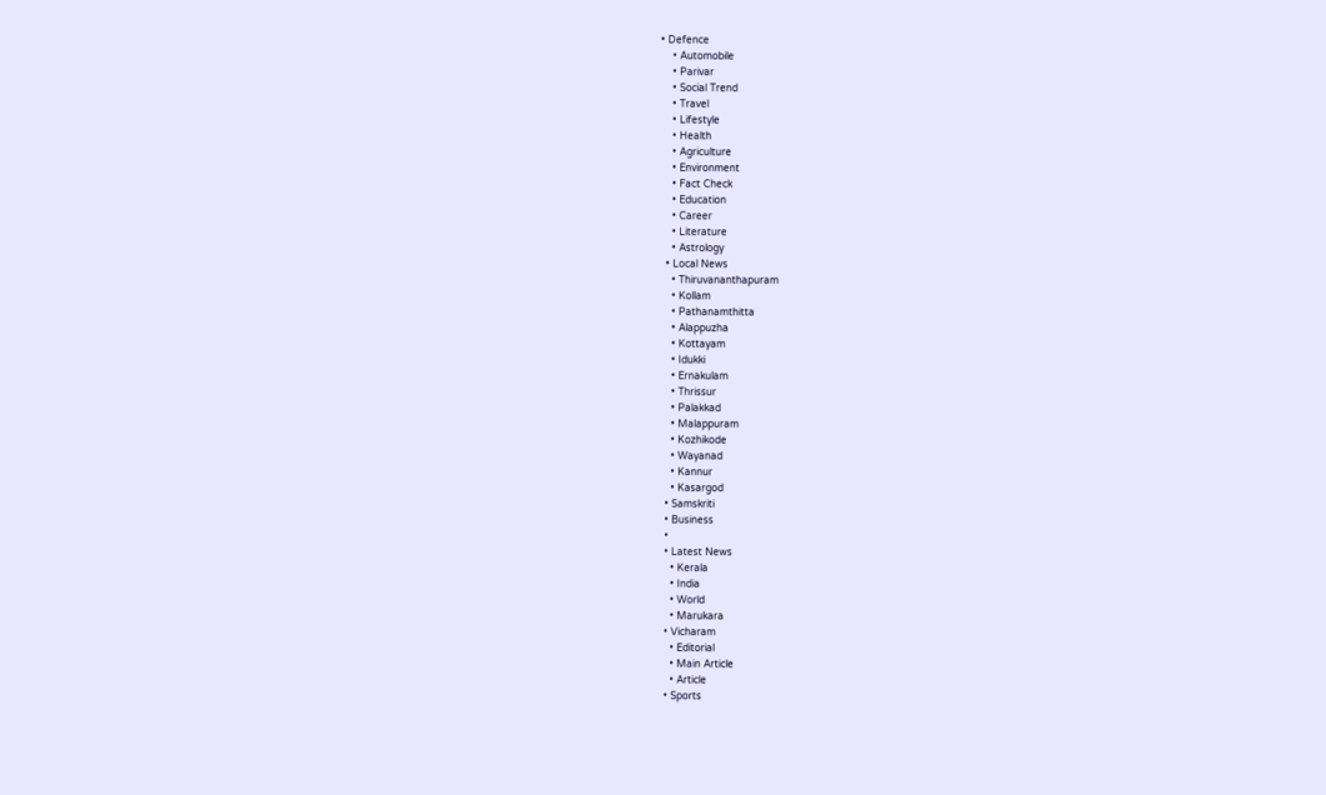• Defence
    • Automobile
    • Parivar
    • Social Trend
    • Travel
    • Lifestyle
    • Health
    • Agriculture
    • Environment
    • Fact Check
    • Education
    • Career
    • Literature
    • Astrology
  • Local News
    • Thiruvananthapuram
    • Kollam
    • Pathanamthitta
    • Alappuzha
    • Kottayam
    • Idukki
    • Ernakulam
    • Thrissur
    • Palakkad
    • Malappuram
    • Kozhikode
    • Wayanad
    • Kannur
    • Kasargod
  • Samskriti
  • Business
  •
  • Latest News
    • Kerala
    • India
    • World
    • Marukara
  • Vicharam
    • Editorial
    • Main Article
    • Article
  • Sports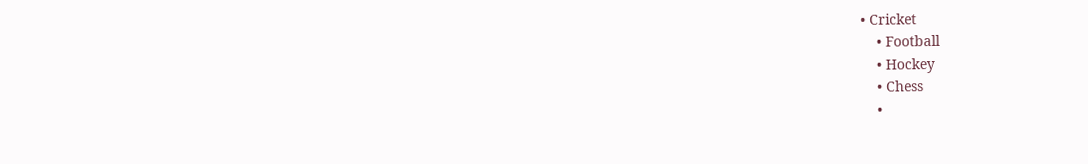• Cricket
    • Football
    • Hockey
    • Chess
    •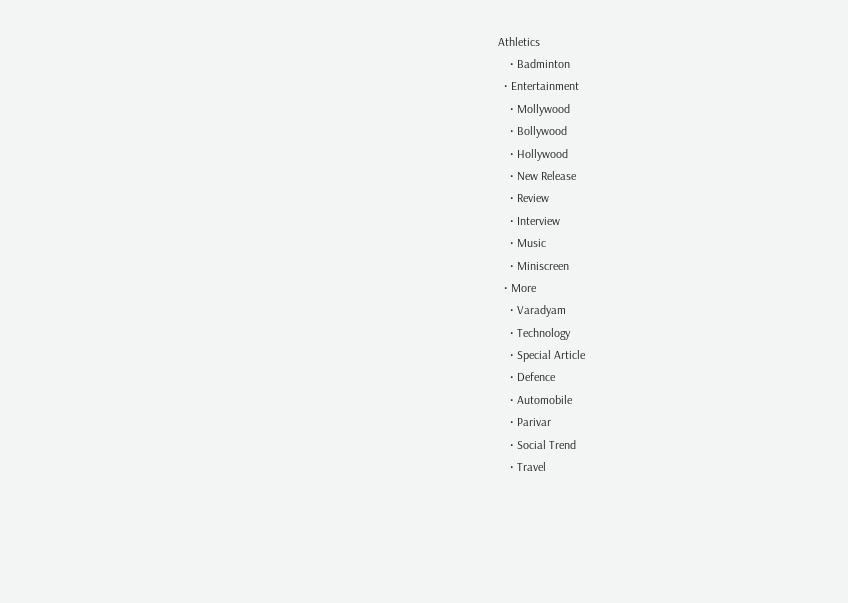Athletics
    • Badminton
  • Entertainment
    • Mollywood
    • Bollywood
    • Hollywood
    • New Release
    • Review
    • Interview
    • Music
    • Miniscreen
  • More
    • Varadyam
    • Technology
    • Special Article
    • Defence
    • Automobile
    • Parivar
    • Social Trend
    • Travel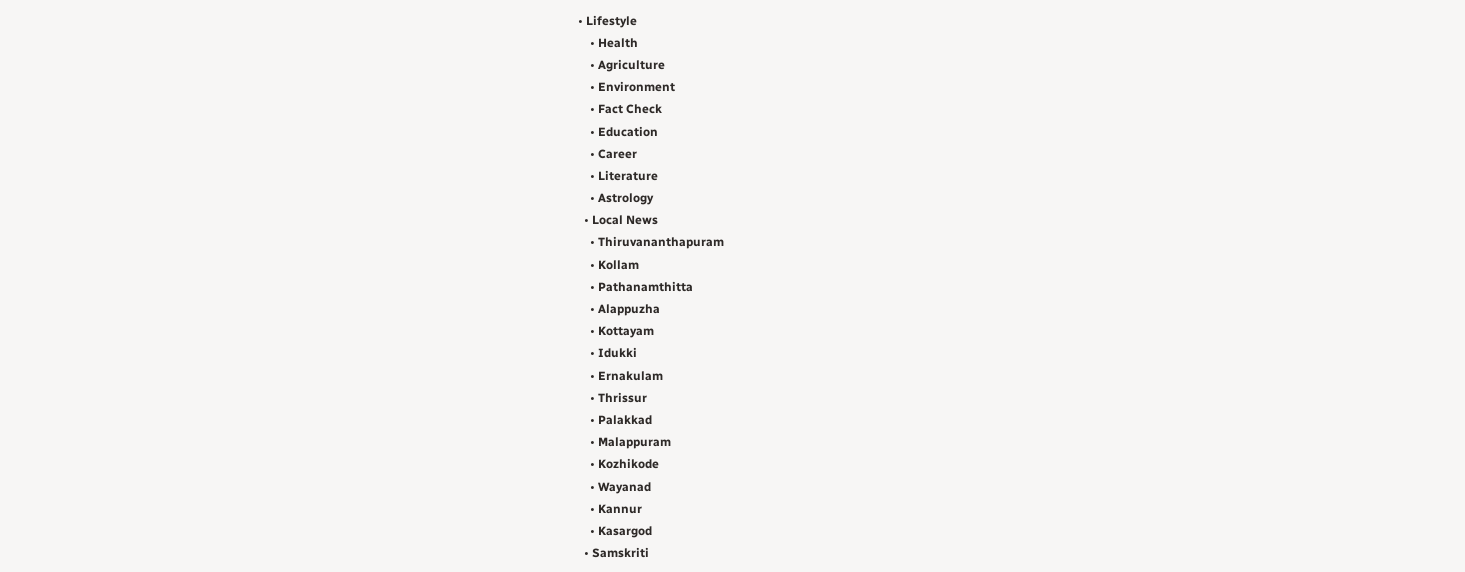• Lifestyle
    • Health
    • Agriculture
    • Environment
    • Fact Check
    • Education
    • Career
    • Literature
    • Astrology
  • Local News
    • Thiruvananthapuram
    • Kollam
    • Pathanamthitta
    • Alappuzha
    • Kottayam
    • Idukki
    • Ernakulam
    • Thrissur
    • Palakkad
    • Malappuram
    • Kozhikode
    • Wayanad
    • Kannur
    • Kasargod
  • Samskriti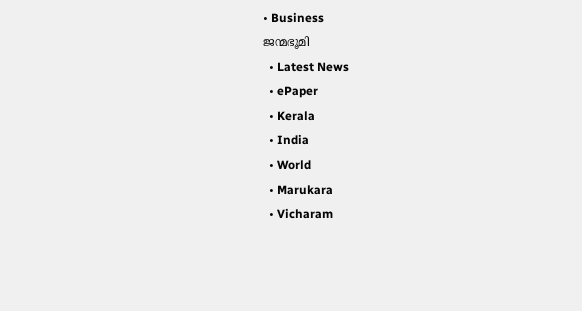• Business
ജന്മഭൂമി
  • Latest News
  • ePaper
  • Kerala
  • India
  • World
  • Marukara
  • Vicharam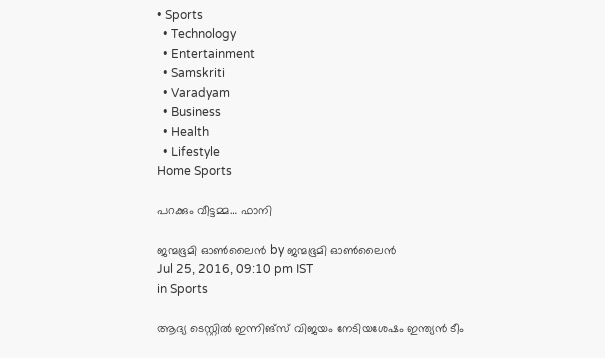• Sports
  • Technology
  • Entertainment
  • Samskriti
  • Varadyam
  • Business
  • Health
  • Lifestyle
Home Sports

പറക്കും വീട്ടമ്മ… ഫാനി

ജന്മഭൂമി ഓണ്‍ലൈന്‍ by ജന്മഭൂമി ഓണ്‍ലൈന്‍
Jul 25, 2016, 09:10 pm IST
in Sports

ആദ്യ ടെസ്റ്റില്‍ ഇന്നിങ്‌സ് വിജയം നേടിയശേഷം ഇന്ത്യന്‍ ടീം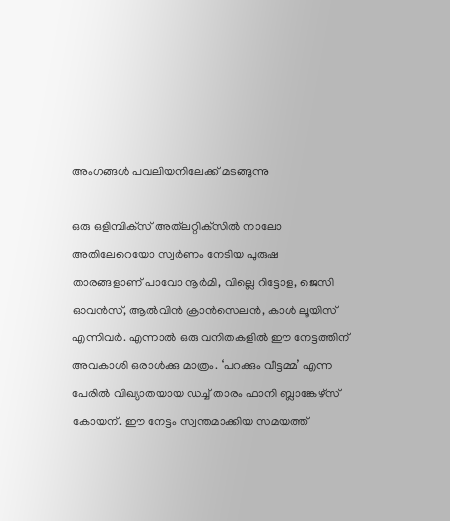അംഗങ്ങള്‍ പവലിയനിലേക്ക് മടങ്ങുന്നു

ഒരു ഒളിമ്പിക്‌സ് അത്‌ലറ്റിക്‌സിൽ നാലോ അതിലേറെയോ സ്വർണം നേടിയ പുരുഷ താരങ്ങളാണ് പാവോ നൂർമി, വില്ലെ റിട്ടോള, ജെസി ഓവൻസ്, ആൽവിൻ ക്രാൻസെലൻ, കാൾ ലൂയിസ് എന്നിവർ. എന്നാൽ ഒരു വനിതകളിൽ ഈ നേട്ടത്തിന് അവകാശി ഒരാൾക്കു മാത്രം. ‘പറക്കും വീട്ടമ്മ’ എന്ന പേരിൽ വിഖ്യാതയായ ഡച്ച് താരം ഫാനി ബ്ലാങ്കേഴ്‌സ് കോയന്. ഈ നേട്ടം സ്വന്തമാക്കിയ സമയത്ത്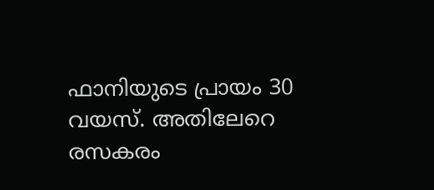ഫാനിയുടെ പ്രായം 30 വയസ്. അതിലേറെ രസകരം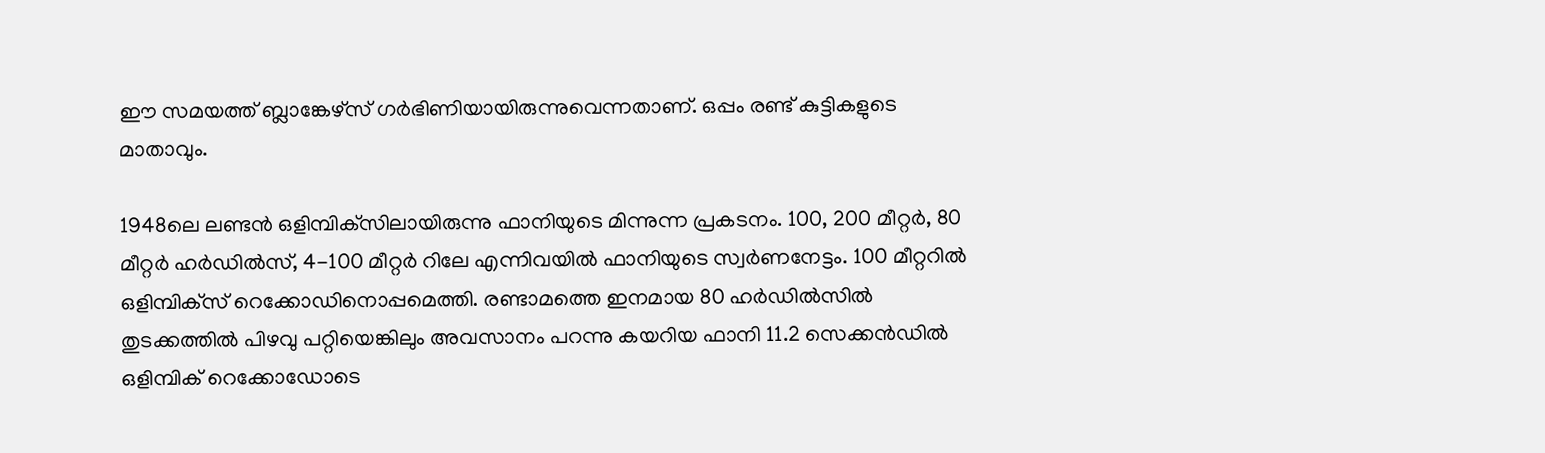ഈ സമയത്ത് ബ്ലാങ്കേഴ്‌സ് ഗർഭിണിയായിരുന്നുവെന്നതാണ്. ഒപ്പം രണ്ട് കുട്ടികളുടെ മാതാവും.

1948ലെ ലണ്ടൻ ഒളിമ്പിക്‌സിലായിരുന്നു ഫാനിയുടെ മിന്നുന്ന പ്രകടനം. 100, 200 മീറ്റർ, 80 മീറ്റർ ഹർഡിൽസ്, 4-100 മീറ്റർ റിലേ എന്നിവയിൽ ഫാനിയുടെ സ്വർണനേട്ടം. 100 മീറ്ററിൽ ഒളിമ്പിക്‌സ് റെക്കോഡിനൊപ്പമെത്തി. രണ്ടാമത്തെ ഇനമായ 80 ഹർഡിൽസിൽ തുടക്കത്തിൽ പിഴവു പറ്റിയെങ്കിലും അവസാനം പറന്നു കയറിയ ഫാനി 11.2 സെക്കൻഡിൽ ഒളിമ്പിക് റെക്കോഡോടെ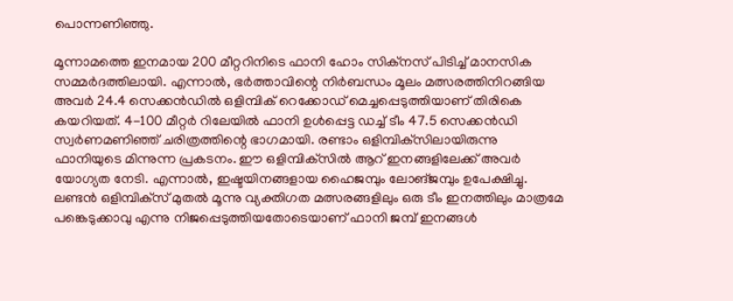പൊന്നണിഞ്ഞു.

മൂന്നാമത്തെ ഇനമായ 200 മീറ്ററിനിടെ ഫാനി ഹോം സിക്‌നസ് പിടിച്ച് മാനസിക സമ്മർദത്തിലായി. എന്നാൽ, ഭർത്താവിന്റെ നിർബന്ധം മൂലം മത്സരത്തിനിറങ്ങിയ അവർ 24.4 സെക്കൻഡിൽ ഒളിമ്പിക് റെക്കോഡ് മെച്ചപ്പെടുത്തിയാണ് തിരികെ കയറിയത്. 4-100 മീറ്റർ റിലേയിൽ ഫാനി ഉൾപ്പെട്ട ഡച്ച് ടീം 47.5 സെക്കൻഡി സ്വർണമണിഞ്ഞ് ചരിത്രത്തിന്റെ ഭാഗമായി. രണ്ടാം ഒളിമ്പിക്‌സിലായിരുന്നു ഫാനിയുടെ മിന്നുന്ന പ്രകടനം. ഈ ഒളിമ്പിക്‌സിൽ ആറ് ഇനങ്ങളിലേക്ക് അവർ യോഗ്യത നേടി. എന്നാൽ, ഇഷ്ടയിനങ്ങളായ ഹൈജമ്പും ലോങ്ജമ്പും ഉപേക്ഷിച്ചു. ലണ്ടൻ ഒളിമ്പിക്‌സ് മുതൽ മൂന്നു വ്യക്തിഗത മത്സരങ്ങളിലും ഒരു ടീം ഇനത്തിലും മാത്രമേ പങ്കെടുക്കാവു എന്നു നിജപ്പെടുത്തിയതോടെയാണ് ഫാനി ജമ്പ് ഇനങ്ങൾ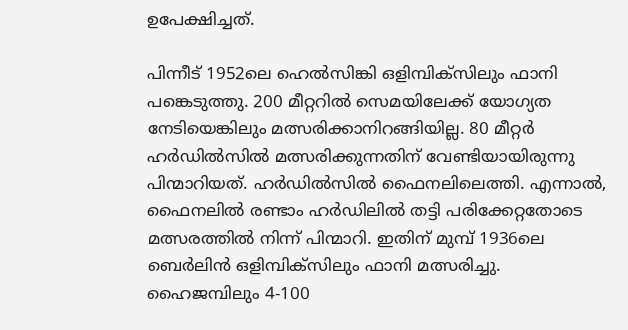ഉപേക്ഷിച്ചത്.

പിന്നീട് 1952ലെ ഹെൽസിങ്കി ഒളിമ്പിക്‌സിലും ഫാനി പങ്കെടുത്തു. 200 മീറ്ററിൽ സെമയിലേക്ക് യോഗ്യത നേടിയെങ്കിലും മത്സരിക്കാനിറങ്ങിയില്ല. 80 മീറ്റർ ഹർഡിൽസിൽ മത്സരിക്കുന്നതിന് വേണ്ടിയായിരുന്നു പിന്മാറിയത്. ഹർഡിൽസിൽ ഫൈനലിലെത്തി. എന്നാൽ, ഫൈനലിൽ രണ്ടാം ഹർഡിലിൽ തട്ടി പരിക്കേറ്റതോടെ മത്സരത്തിൽ നിന്ന് പിന്മാറി. ഇതിന് മുമ്പ് 1936ലെ ബെർലിൻ ഒളിമ്പിക്‌സിലും ഫാനി മത്സരിച്ചു. ഹൈജമ്പിലും 4-100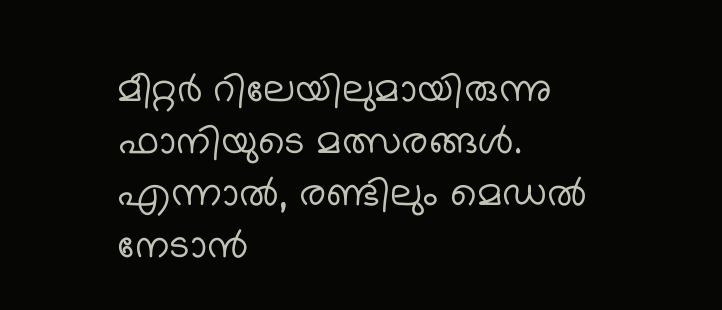മീറ്റർ റിലേയിലുമായിരുന്നു ഫാനിയുടെ മത്സരങ്ങൾ. എന്നാൽ, രണ്ടിലും മെഡൽ നേടാൻ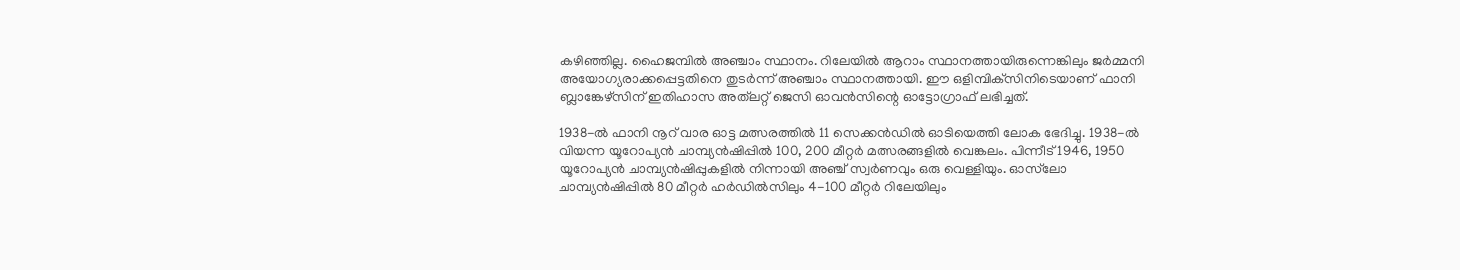കഴിഞ്ഞില്ല. ഹൈജമ്പിൽ അഞ്ചാം സ്ഥാനം. റിലേയിൽ ആറാം സ്ഥാനത്തായിരുന്നെങ്കിലും ജർമ്മനി അയോഗ്യരാക്കപ്പെട്ടതിനെ തുടർന്ന് അഞ്ചാം സ്ഥാനത്തായി. ഈ ഒളിമ്പിക്‌സിനിടെയാണ് ഫാനി ബ്ലാങ്കേഴ്‌സിന് ഇതിഹാസ അത്‌ലറ്റ് ജെസി ഓവൻസിന്റെ ഓട്ടോഗ്രാഫ് ലഭിച്ചത്.

1938-ൽ ഫാനി നൂറ് വാര ഓട്ട മത്സരത്തിൽ 11 സെക്കൻഡിൽ ഓടിയെത്തി ലോക ഭേദിച്ചു. 1938-ൽ വിയന്ന യൂറോപ്യൻ ചാമ്പ്യൻഷിപ്പിൽ 100, 200 മീറ്റർ മത്സരങ്ങളിൽ വെങ്കലം. പിന്നീട് 1946, 1950 യൂറോപ്യൻ ചാമ്പ്യൻഷിപ്പുകളിൽ നിന്നായി അഞ്ച് സ്വർണവും ഒരു വെള്ളിയും. ഓസ്‌ലോ ചാമ്പ്യൻഷിപ്പിൽ 80 മീറ്റർ ഹർഡിൽസിലും 4-100 മീറ്റർ റിലേയിലും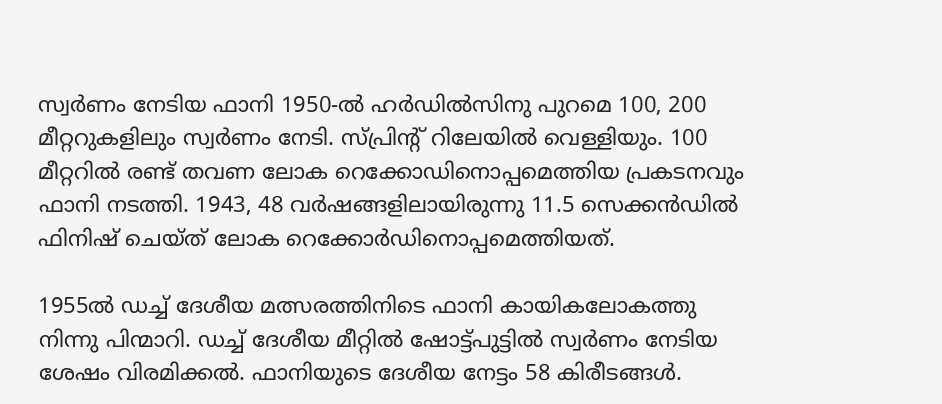സ്വർണം നേടിയ ഫാനി 1950-ൽ ഹർഡിൽസിനു പുറമെ 100, 200 മീറ്ററുകളിലും സ്വർണം നേടി. സ്പ്രിന്റ് റിലേയിൽ വെള്ളിയും. 100 മീറ്ററിൽ രണ്ട് തവണ ലോക റെക്കോഡിനൊപ്പമെത്തിയ പ്രകടനവും ഫാനി നടത്തി. 1943, 48 വർഷങ്ങളിലായിരുന്നു 11.5 സെക്കൻഡിൽ ഫിനിഷ് ചെയ്ത് ലോക റെക്കോർഡിനൊപ്പമെത്തിയത്.

1955ൽ ഡച്ച് ദേശീയ മത്സരത്തിനിടെ ഫാനി കായികലോകത്തു നിന്നു പിന്മാറി. ഡച്ച് ദേശീയ മീറ്റിൽ ഷോട്ട്പുട്ടിൽ സ്വർണം നേടിയ ശേഷം വിരമിക്കൽ. ഫാനിയുടെ ദേശീയ നേട്ടം 58 കിരീടങ്ങൾ.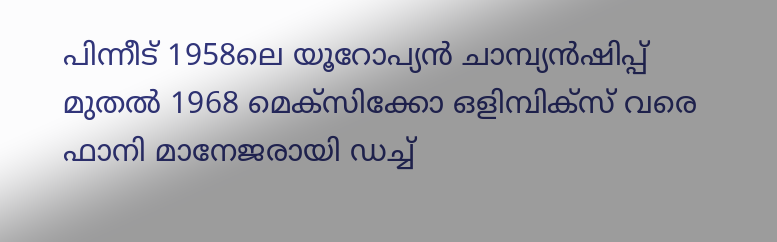പിന്നീട് 1958ലെ യൂറോപ്യൻ ചാമ്പ്യൻഷിപ്പ് മുതൽ 1968 മെക്‌സിക്കോ ഒളിമ്പിക്‌സ് വരെ ഫാനി മാനേജരായി ഡച്ച്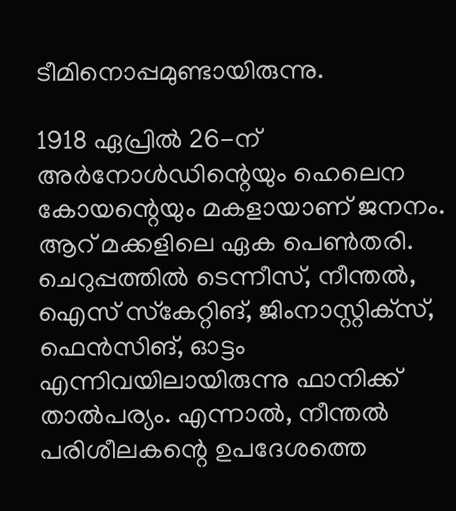ടീമിനൊപ്പമുണ്ടായിരുന്നു.

1918 ഏപ്രിൽ 26-ന് അർനോൾഡിന്റെയും ഹെലെന കോയന്റെയും മകളായാണ് ജനനം. ആറ് മക്കളിലെ ഏക പെൺതരി. ചെറുപ്പത്തിൽ ടെന്നീസ്, നീന്തൽ, ഐസ് സ്‌കേറ്റിങ്, ജിംനാസ്റ്റിക്‌സ്, ഫെൻസിങ്, ഓട്ടം എന്നിവയിലായിരുന്നു ഫാനിക്ക് താൽപര്യം. എന്നാൽ, നീന്തൽ പരിശീലകന്റെ ഉപദേശത്തെ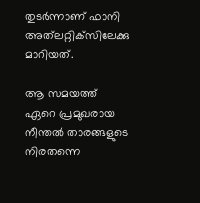തുടർന്നാണ് ഫാനി അത്‌ലറ്റിക്‌സിലേക്കു മാറിയത്.

ആ സമയത്ത് ഏറെ പ്രമുഖരായ നീന്തൽ താരങ്ങളുടെ നിരതന്നെ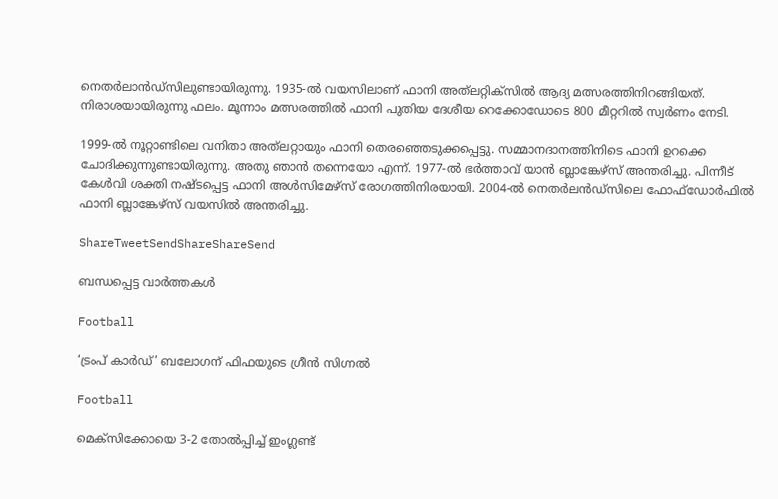നെതർലാൻഡ്‌സിലുണ്ടായിരുന്നു. 1935-ൽ വയസിലാണ് ഫാനി അത്‌ലറ്റിക്‌സിൽ ആദ്യ മത്സരത്തിനിറങ്ങിയത്. നിരാശയായിരുന്നു ഫലം. മൂന്നാം മത്സരത്തിൽ ഫാനി പുതിയ ദേശീയ റെക്കോഡോടെ 800 മീറ്ററിൽ സ്വർണം നേടി.

1999-ൽ നൂറ്റാണ്ടിലെ വനിതാ അത്‌ലറ്റായും ഫാനി തെരഞ്ഞെടുക്കപ്പെട്ടു. സമ്മാനദാനത്തിനിടെ ഫാനി ഉറക്കെ ചോദിക്കുന്നുണ്ടായിരുന്നു. അതു ഞാൻ തന്നെയോ എന്ന്. 1977-ൽ ഭർത്താവ് യാൻ ബ്ലാങ്കേഴ്‌സ് അന്തരിച്ചു. പിന്നീട് കേൾവി ശക്തി നഷ്ടപ്പെട്ട ഫാനി അൾസിമേഴ്‌സ് രോഗത്തിനിരയായി. 2004-ൽ നെതർലൻഡ്‌സിലെ ഫോഫ്‌ഡോർഫിൽ ഫാനി ബ്ലാങ്കേഴ്‌സ് വയസിൽ അന്തരിച്ചു.

ShareTweetSendShareShareSend

ബന്ധപ്പെട്ട വാര്‍ത്തകള്‍

Football

‘ട്രംപ് കാര്‍ഡ്’ ബലോഗന് ഫിഫയുടെ ഗ്രീന്‍ സിഗ്നല്‍

Football

മെക്‌സിക്കോയെ 3-2 തോല്‍പ്പിച്ച് ഇംഗ്ലണ്ട്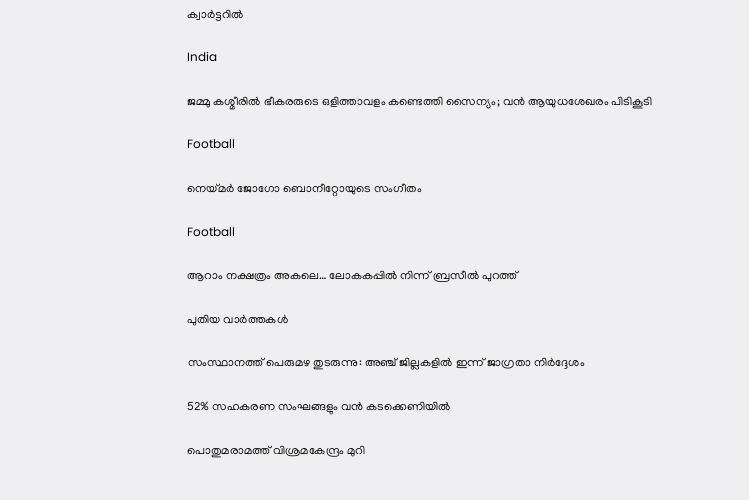ക്വാര്‍ട്ടറില്‍

India

ജമ്മു കശ്മീരില്‍ ഭീകരരുടെ ഒളിത്താവളം കണ്ടെത്തി സൈന്യം; വന്‍ ആയുധശേഖരം പിടികൂടി

Football

നെയ്‌മര്‍ ജോഗോ ബൊനീറ്റോയുടെ സംഗീതം

Football

ആറാം നക്ഷത്രം അകലെ… ലോകകപ്പില്‍ നിന്ന് ബ്രസീല്‍ പുറത്ത്

പുതിയ വാര്‍ത്തകള്‍

സംസ്ഥാനത്ത് പെരുമഴ തുടരുന്നു: അഞ്ച് ജില്ലകളിൽ ഇന്ന് ജാഗ്രതാ നിർദ്ദേശം

52% സഹകരണ സംഘങ്ങളും വന്‍ കടക്കെണിയില്‍

പൊതുമരാമത്ത് വിശ്രമകേന്ദ്രം മുറി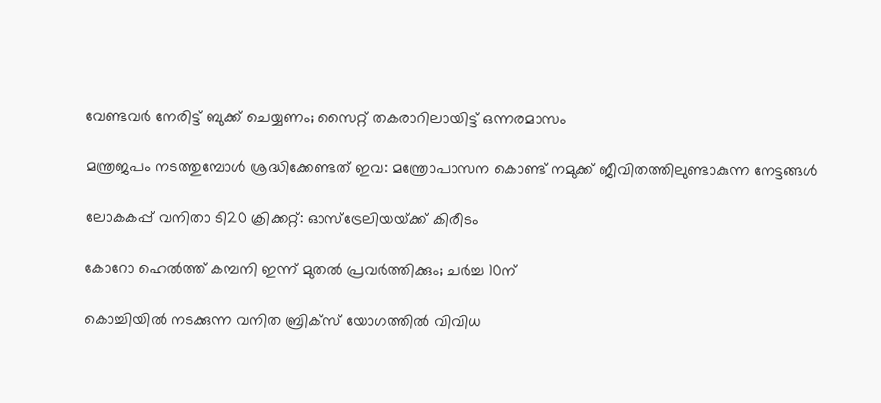വേണ്ടവര്‍ നേരിട്ട് ബുക്ക് ചെയ്യണം; സൈറ്റ് തകരാറിലായിട്ട് ഒന്നരമാസം

മന്ത്രജപം നടത്തുമ്പോൾ ശ്രദ്ധിക്കേണ്ടത് ഇവ: മന്ത്രോപാസന കൊണ്ട് നമുക്ക് ജീവിതത്തിലുണ്ടാകുന്ന നേട്ടങ്ങൾ

ലോകകപ്പ് വനിതാ ടി20 ക്രിക്കറ്റ്: ഓസ്‌ട്രേലിയയ്‌ക്ക് കിരീടം

കോറോ ഹെല്‍ത്ത് കമ്പനി ഇന്ന് മുതല്‍ പ്രവര്‍ത്തിക്കും; ചര്‍ച്ച 10ന്

കൊച്ചിയില്‍ നടക്കുന്ന വനിത ബ്രിക്‌സ് യോഗത്തില്‍ വിവിധ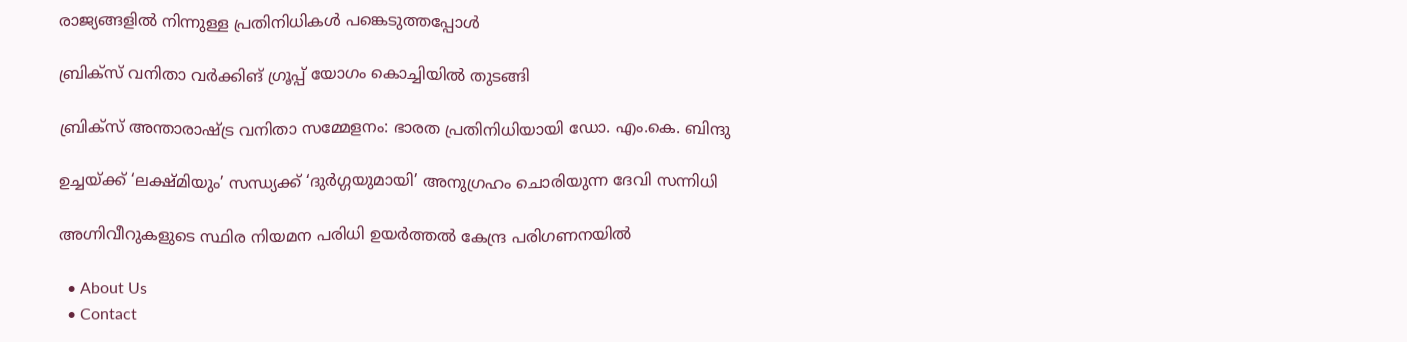രാജ്യങ്ങളില്‍ നിന്നുള്ള പ്രതിനിധികള്‍ പങ്കെടുത്തപ്പോള്‍

ബ്രിക്സ് വനിതാ വര്‍ക്കിങ് ഗ്രൂപ്പ് യോഗം കൊച്ചിയില്‍ തുടങ്ങി

ബ്രിക്‌സ് അന്താരാഷ്‌ട്ര വനിതാ സമ്മേളനം: ഭാരത പ്രതിനിധിയായി ഡോ. എം.കെ. ബിന്ദു

ഉച്ചയ്‌ക്ക് ‘ലക്ഷ്മിയും’ സന്ധ്യക്ക് ‘ദുർഗ്ഗയുമായി’ അനുഗ്രഹം ചൊരിയുന്ന ദേവി സന്നിധി

അഗ്നിവീറുകളുടെ സ്ഥിര നിയമന പരിധി ഉയര്‍ത്തല്‍ കേന്ദ്ര പരിഗണനയില്‍

  • About Us
  • Contact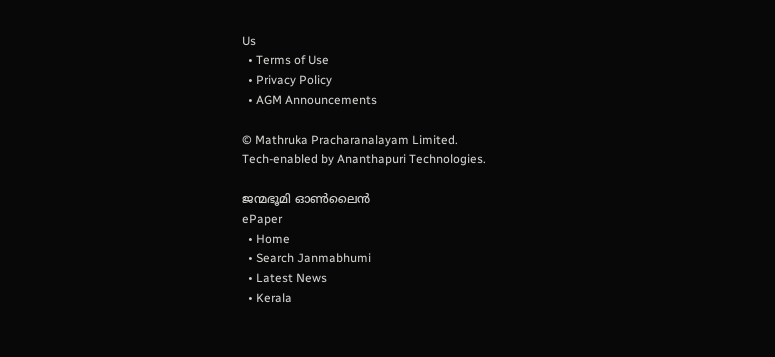Us
  • Terms of Use
  • Privacy Policy
  • AGM Announcements

© Mathruka Pracharanalayam Limited.
Tech-enabled by Ananthapuri Technologies.

ജന്മഭൂമി ഓണ്‍ലൈന്‍
ePaper
  • Home
  • Search Janmabhumi
  • Latest News
  • Kerala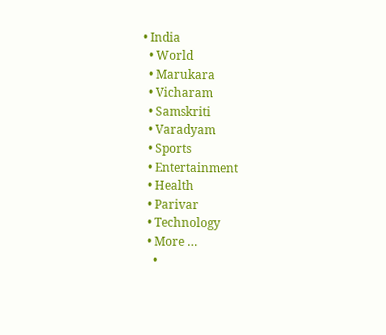• India
  • World
  • Marukara
  • Vicharam
  • Samskriti
  • Varadyam
  • Sports
  • Entertainment
  • Health
  • Parivar
  • Technology
  • More …
    •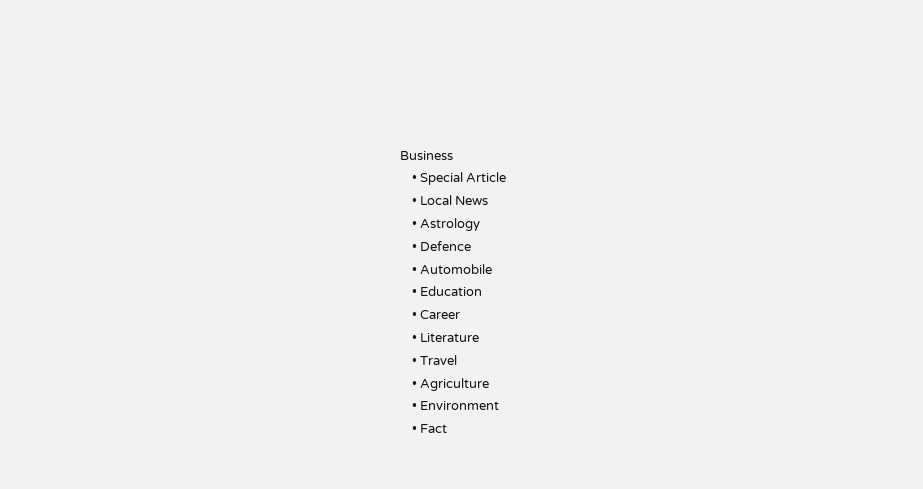Business
    • Special Article
    • Local News
    • Astrology
    • Defence
    • Automobile
    • Education
    • Career
    • Literature
    • Travel
    • Agriculture
    • Environment
    • Fact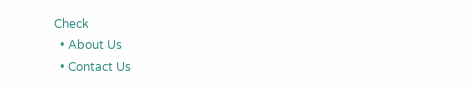Check
  • About Us
  • Contact Us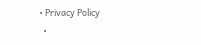• Privacy Policy
  •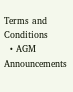Terms and Conditions
  • AGM Announcements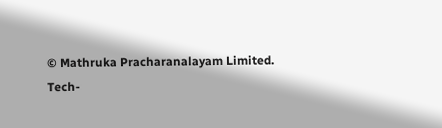© Mathruka Pracharanalayam Limited.
Tech-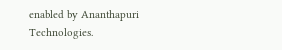enabled by Ananthapuri Technologies.